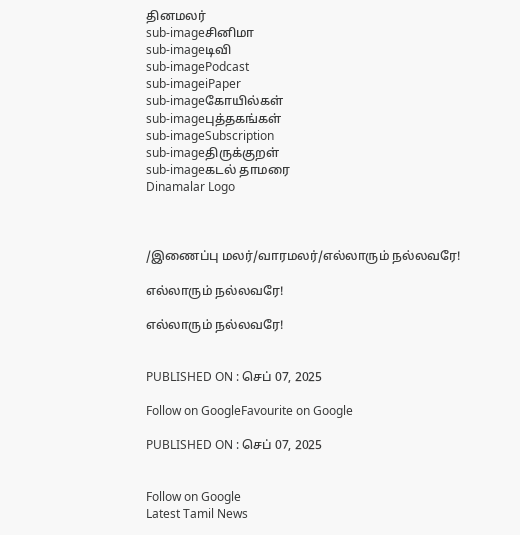தினமலர்
sub-imageசினிமா
sub-imageடிவி
sub-imagePodcast
sub-imageiPaper
sub-imageகோயில்கள்
sub-imageபுத்தகங்கள்
sub-imageSubscription
sub-imageதிருக்குறள்
sub-imageகடல் தாமரை
Dinamalar Logo



/இணைப்பு மலர்/வாரமலர்/எல்லாரும் நல்லவரே!

எல்லாரும் நல்லவரே!

எல்லாரும் நல்லவரே!


PUBLISHED ON : செப் 07, 2025

Follow on GoogleFavourite on Google

PUBLISHED ON : செப் 07, 2025


Follow on Google
Latest Tamil News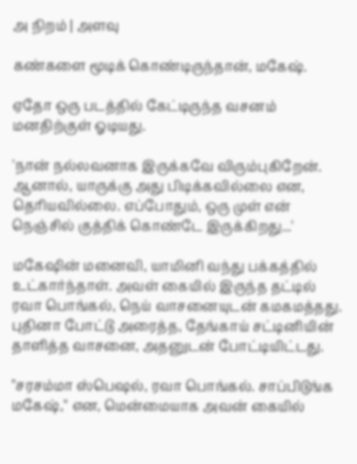அ நிறம் | அளவு

கண்களை மூடிக் கொண்டிருந்தான், மகேஷ்.

ஏதோ ஒரு படத்தில் கேட்டிருந்த வசனம் மனதிற்குள் ஓடியது.

'நான் நல்லவனாக இருக்கவே விரும்புகிறேன். ஆனால், யாருக்கு அது பிடிக்கவில்லை என, தெரியவில்லை. எப்போதும், ஒரு முள் என் நெஞ்சில் குத்திக் கொண்டே இருக்கிறது...'

மகேஷின் மனைவி, யாமினி வந்து பக்கத்தில் உட்கார்ந்தாள். அவள் கையில் இருந்த தட்டில் ரவா பொங்கல், நெய் வாசனையுடன் கமகமத்தது. புதினா போட்டு அரைத்த, தேங்காய் சட்டினியின் தாளித்த வாசனை, அதனுடன் போட்டியிட்டது.

''சரசம்மா ஸ்பெஷல், ரவா பொங்கல். சாப்பிடுங்க மகேஷ்,'' என, மென்மையாக அவன் கையில்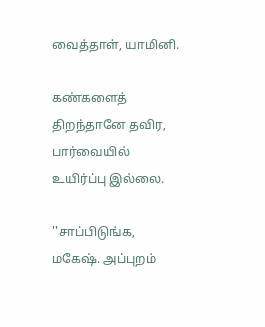வைத்தாள், யாமினி.

கண்களைத் திறந்தானே தவிர, பார்வையில் உயிர்ப்பு இல்லை.

''சாப்பிடுங்க, மகேஷ். அப்புறம்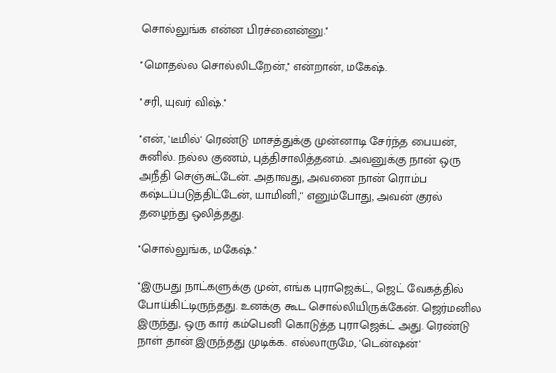சொல்லுங்க என்ன பிரச்னைன்னு.''

''மொதல்ல சொல்லிடறேன்,'' என்றான், மகேஷ்.

''சரி, யுவர் விஷ்.''

''என், 'டீமில்' ரெண்டு மாசத்துக்கு முன்னாடி சேர்ந்த பையன், சுனில். நல்ல குணம், புத்திசாலித்தனம். அவனுக்கு நான் ஒரு அநீதி செஞ்சுட்டேன். அதாவது, அவனை நான் ரொம்ப கஷ்டப்படுத்திட்டேன், யாமினி,'' எனும்போது, அவன் குரல் தழைந்து ஒலித்தது.

''சொல்லுங்க, மகேஷ்.''

''இருபது நாட்களுக்கு முன், எங்க புராஜெக்ட், ஜெட் வேகத்தில் போய்கிட்டிருந்தது. உனக்கு கூட சொல்லியிருக்கேன். ஜெர்மனில இருந்து, ஒரு கார் கம்பெனி கொடுத்த புராஜெக்ட் அது. ரெண்டு நாள் தான் இருந்தது முடிக்க. எல்லாருமே, 'டென்ஷன்'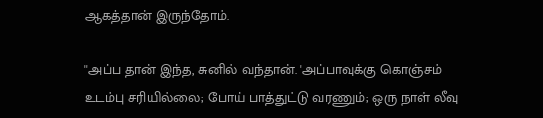ஆகத்தான் இருந்தோம்.

''அப்ப தான் இந்த, சுனில் வந்தான். 'அப்பாவுக்கு கொஞ்சம் உடம்பு சரியில்லை; போய் பாத்துட்டு வரணும்; ஒரு நாள் லீவு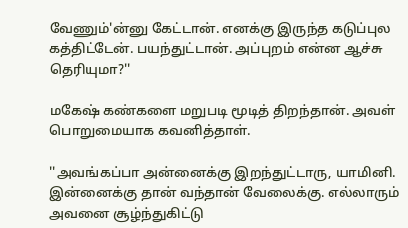வேணும்'ன்னு கேட்டான். எனக்கு இருந்த கடுப்புல கத்திட்டேன். பயந்துட்டான். அப்புறம் என்ன ஆச்சு தெரியுமா?''

மகேஷ் கண்களை மறுபடி மூடித் திறந்தான். அவள் பொறுமையாக கவனித்தாள்.

''அவங்கப்பா அன்னைக்கு இறந்துட்டாரு, யாமினி. இன்னைக்கு தான் வந்தான் வேலைக்கு. எல்லாரும் அவனை சூழ்ந்துகிட்டு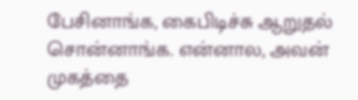பேசினாங்க, கைபிடிச்சு ஆறுதல் சொன்னாங்க. என்னால, அவன் முகத்தை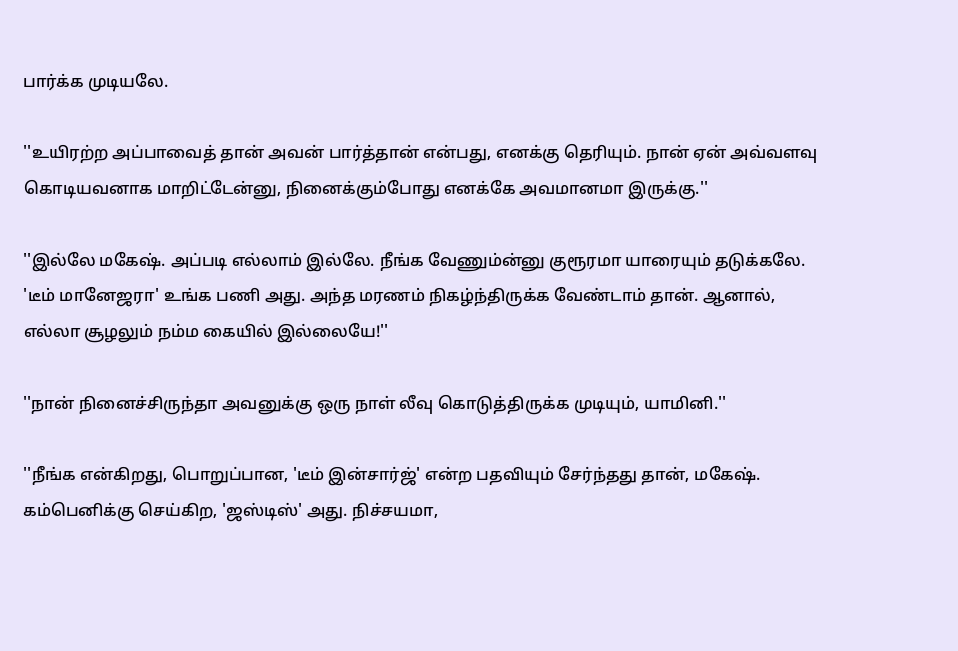பார்க்க முடியலே.

''உயிரற்ற அப்பாவைத் தான் அவன் பார்த்தான் என்பது, எனக்கு தெரியும். நான் ஏன் அவ்வளவு கொடியவனாக மாறிட்டேன்னு, நினைக்கும்போது எனக்கே அவமானமா இருக்கு.''

''இல்லே மகேஷ். அப்படி எல்லாம் இல்லே. நீங்க வேணும்ன்னு குரூரமா யாரையும் தடுக்கலே. 'டீம் மானேஜரா' உங்க பணி அது. அந்த மரணம் நிகழ்ந்திருக்க வேண்டாம் தான். ஆனால், எல்லா சூழலும் நம்ம கையில் இல்லையே!''

''நான் நினைச்சிருந்தா அவனுக்கு ஒரு நாள் லீவு கொடுத்திருக்க முடியும், யாமினி.''

''நீங்க என்கிறது, பொறுப்பான, 'டீம் இன்சார்ஜ்' என்ற பதவியும் சேர்ந்தது தான், மகேஷ். கம்பெனிக்கு செய்கிற, 'ஜஸ்டிஸ்' அது. நிச்சயமா,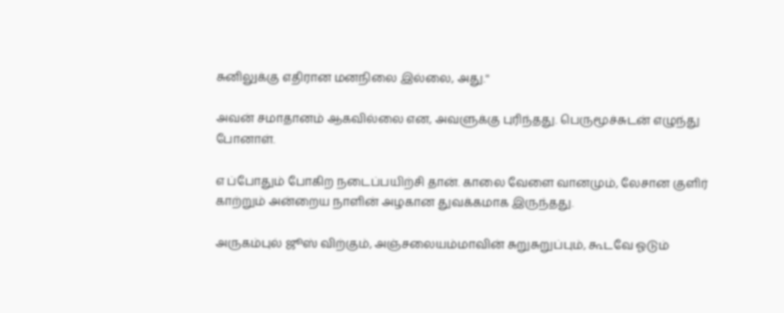சுனிலுக்கு எதிரான மனநிலை இல்லை, அது.''

அவன் சமாதானம் ஆகவில்லை என, அவளுக்கு புரிந்தது. பெருமூச்சுடன் எழுந்து போனாள்.

எ ப்போதும் போகிற நடைப்பயிற்சி தான். காலை வேளை வானமும், லேசான குளிர் காற்றும் அன்றைய நாளின் அழகான துவக்கமாக இருந்தது.

அருகம்புல் ஜூஸ் விற்கும், அஞ்சலையம்மாவின் சுறுசுறுப்பும், கூடவே ஓடும்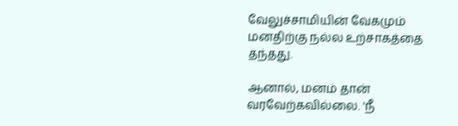வேலுச்சாமியின் வேகமும் மனதிற்கு நல்ல உற்சாகத்தை தந்தது.

ஆனால், மனம் தான் வரவேற்கவில்லை. 'நீ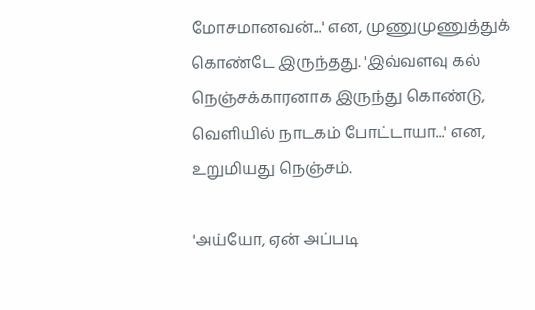மோசமானவன்...' என, முணுமுணுத்துக் கொண்டே இருந்தது. 'இவ்வளவு கல் நெஞ்சக்காரனாக இருந்து கொண்டு, வெளியில் நாடகம் போட்டாயா...' என, உறுமியது நெஞ்சம்.

'அய்யோ, ஏன் அப்படி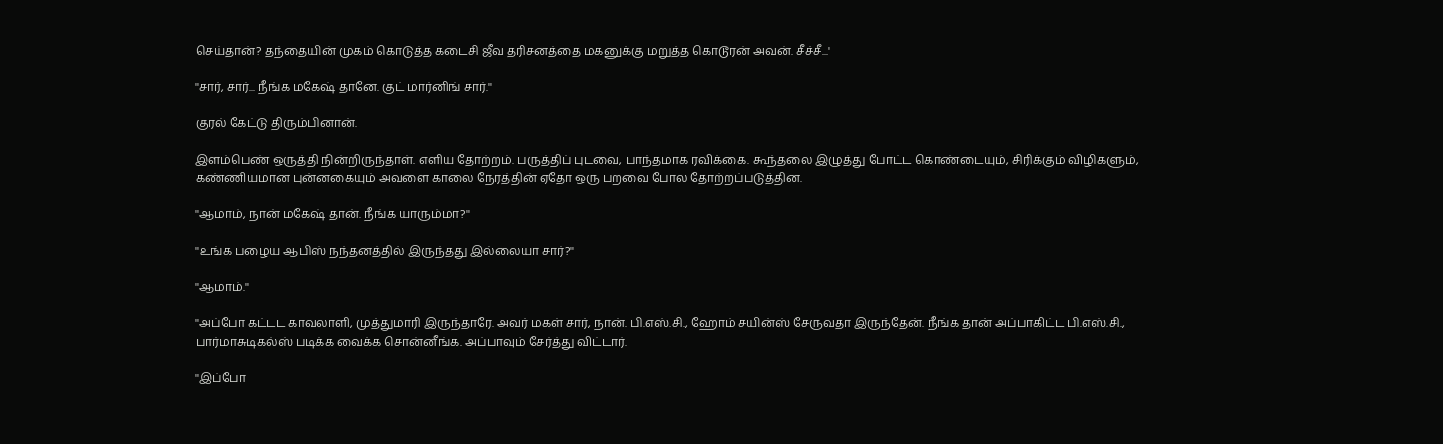செய்தான்? தந்தையின் முகம் கொடுத்த கடைசி ஜீவ தரிசனத்தை மகனுக்கு மறுத்த கொடூரன் அவன். சீச்சீ...'

''சார், சார்... நீங்க மகேஷ் தானே. குட் மார்னிங் சார்.''

குரல் கேட்டு திரும்பினான்.

இளம்பெண் ஒருத்தி நின்றிருந்தாள். எளிய தோற்றம். பருத்திப் புடவை, பாந்தமாக ரவிக்கை. கூந்தலை இழுத்து போட்ட கொண்டையும், சிரிக்கும் விழிகளும், கண்ணியமான புன்னகையும் அவளை காலை நேரத்தின் ஏதோ ஒரு பறவை போல தோற்றப்படுத்தின.

''ஆமாம், நான் மகேஷ் தான். நீங்க யாரும்மா?''

''உங்க பழைய ஆபிஸ் நந்தனத்தில் இருந்தது இல்லையா சார்?''

''ஆமாம்.''

''அப்போ கட்டட காவலாளி, முத்துமாரி இருந்தாரே. அவர் மகள் சார், நான். பி.எஸ்.சி., ஹோம் சயின்ஸ் சேருவதா இருந்தேன். நீங்க தான் அப்பாகிட்ட பி.எஸ்.சி., பார்மாசுடிகல்ஸ் படிக்க வைக்க சொன்னீங்க. அப்பாவும் சேர்த்து விட்டார்.

''இப்போ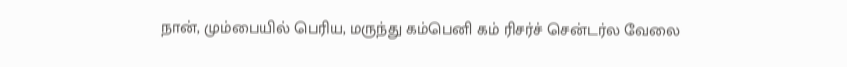நான், மும்பையில் பெரிய, மருந்து கம்பெனி கம் ரிசர்ச் சென்டர்ல வேலை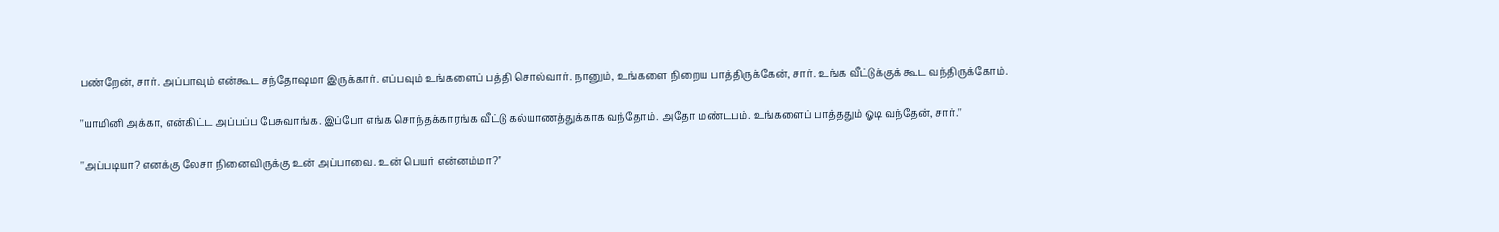பண்றேன், சார். அப்பாவும் என்கூட சந்தோஷமா இருக்கார். எப்பவும் உங்களைப் பத்தி சொல்வார். நானும், உங்களை நிறைய பாத்திருக்கேன், சார். உங்க வீட்டுக்குக் கூட வந்திருக்கோம்.

''யாமினி அக்கா, என்கிட்ட அப்பப்ப பேசுவாங்க. இப்போ எங்க சொந்தக்காரங்க வீட்டு கல்யாணத்துக்காக வந்தோம். அதோ மண்டபம். உங்களைப் பாத்ததும் ஓடி வந்தேன், சார்.''

''அப்படியா? எனக்கு லேசா நினைவிருக்கு உன் அப்பாவை. உன் பெயர் என்னம்மா?''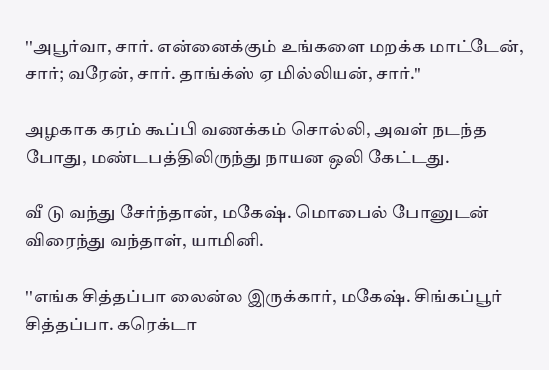''அபூர்வா, சார். என்னைக்கும் உங்களை மறக்க மாட்டேன், சார்; வரேன், சார். தாங்க்ஸ் ஏ மில்லியன், சார்.''

அழகாக கரம் கூப்பி வணக்கம் சொல்லி, அவள் நடந்த போது, மண்டபத்திலிருந்து நாயன ஒலி கேட்டது.

வீ டு வந்து சேர்ந்தான், மகேஷ். மொபைல் போனுடன் விரைந்து வந்தாள், யாமினி.

''எங்க சித்தப்பா லைன்ல இருக்கார், மகேஷ். சிங்கப்பூர் சித்தப்பா. கரெக்டா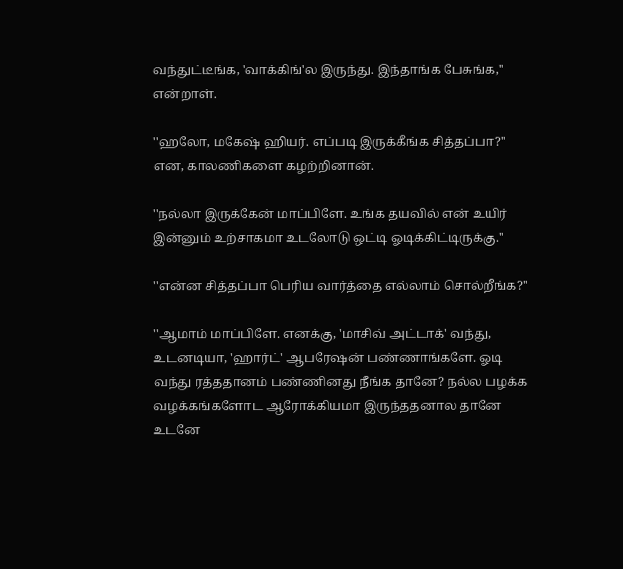வந்துட்டீங்க, 'வாக்கிங்'ல இருந்து. இந்தாங்க பேசுங்க,'' என்றாள்.

''ஹலோ, மகேஷ் ஹியர். எப்படி இருக்கீங்க சித்தப்பா?'' என, காலணிகளை கழற்றினான்.

''நல்லா இருக்கேன் மாப்பிளே. உங்க தயவில் என் உயிர் இன்னும் உற்சாகமா உடலோடு ஒட்டி ஓடிக்கிட்டிருக்கு.''

''என்ன சித்தப்பா பெரிய வார்த்தை எல்லாம் சொல்றீங்க?''

''ஆமாம் மாப்பிளே. எனக்கு, 'மாசிவ் அட்டாக்' வந்து, உடனடியா, 'ஹார்ட்' ஆபரேஷன் பண்ணாங்களே. ஓடி வந்து ரத்ததானம் பண்ணினது நீங்க தானே? நல்ல பழக்க வழக்கங்களோட ஆரோக்கியமா இருந்ததனால தானே உடனே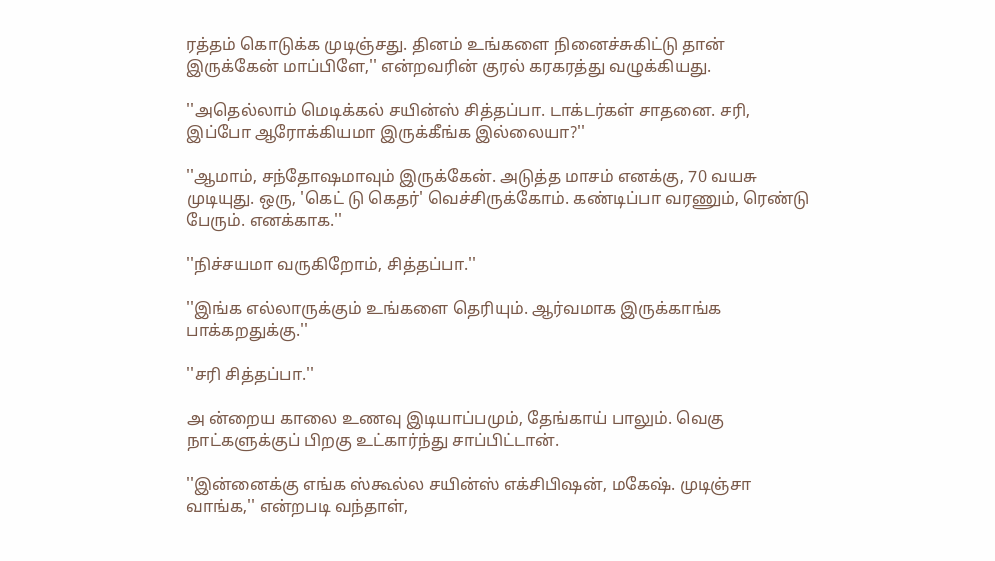ரத்தம் கொடுக்க முடிஞ்சது. தினம் உங்களை நினைச்சுகிட்டு தான் இருக்கேன் மாப்பிளே,'' என்றவரின் குரல் கரகரத்து வழுக்கியது.

''அதெல்லாம் மெடிக்கல் சயின்ஸ் சித்தப்பா. டாக்டர்கள் சாதனை. சரி, இப்போ ஆரோக்கியமா இருக்கீங்க இல்லையா?''

''ஆமாம், சந்தோஷமாவும் இருக்கேன். அடுத்த மாசம் எனக்கு, 70 வயசு முடியுது. ஒரு, 'கெட் டு கெதர்' வெச்சிருக்கோம். கண்டிப்பா வரணும், ரெண்டு பேரும். எனக்காக.''

''நிச்சயமா வருகிறோம், சித்தப்பா.''

''இங்க எல்லாருக்கும் உங்களை தெரியும். ஆர்வமாக இருக்காங்க பாக்கறதுக்கு.''

''சரி சித்தப்பா.''

அ ன்றைய காலை உணவு இடியாப்பமும், தேங்காய் பாலும். வெகு நாட்களுக்குப் பிறகு உட்கார்ந்து சாப்பிட்டான்.

''இன்னைக்கு எங்க ஸ்கூல்ல சயின்ஸ் எக்சிபிஷன், மகேஷ். முடிஞ்சா வாங்க,'' என்றபடி வந்தாள்,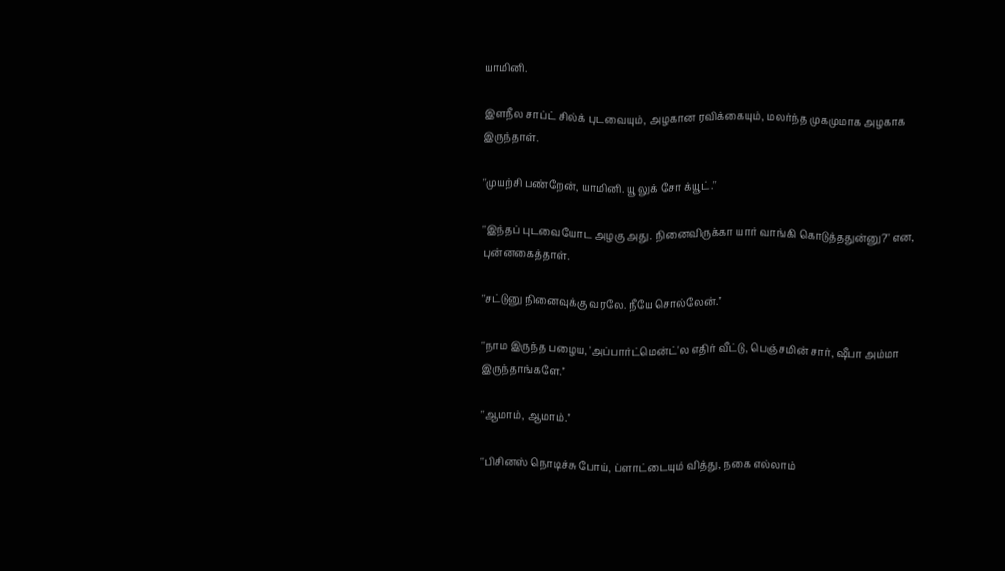யாமினி.

இளநீல சாப்ட் சில்க் புடவையும், அழகான ரவிக்கையும், மலர்ந்த முகமுமாக அழகாக இருந்தாள்.

''முயற்சி பண்றேன், யாமினி. யூ லுக் சோ க்யூட்.''

''இந்தப் புடவையோட அழகு அது. நினைவிருக்கா யார் வாங்கி கொடுத்ததுன்னு?'' என, புன்னகைத்தாள்.

''சட்டுனு நினைவுக்கு வரலே. நீயே சொல்லேன்.''

''நாம இருந்த பழைய, 'அப்பார்ட்மென்ட்'ல எதிர் வீட்டு, பெஞ்சமின் சார், ஷீபா அம்மா இருந்தாங்களே.''

''ஆமாம், ஆமாம்.''

''பிசினஸ் நொடிச்சு போய், ப்ளாட்டையும் வித்து, நகை எல்லாம்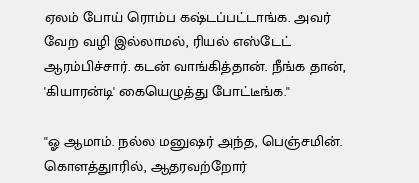ஏலம் போய் ரொம்ப கஷ்டப்பட்டாங்க. அவர் வேற வழி இல்லாமல், ரியல் எஸ்டேட் ஆரம்பிச்சார். கடன் வாங்கித்தான். நீங்க தான், 'கியாரன்டி' கையெழுத்து போட்டீங்க.''

''ஓ ஆமாம். நல்ல மனுஷர் அந்த, பெஞ்சமின். கொளத்துாரில், ஆதரவற்றோர்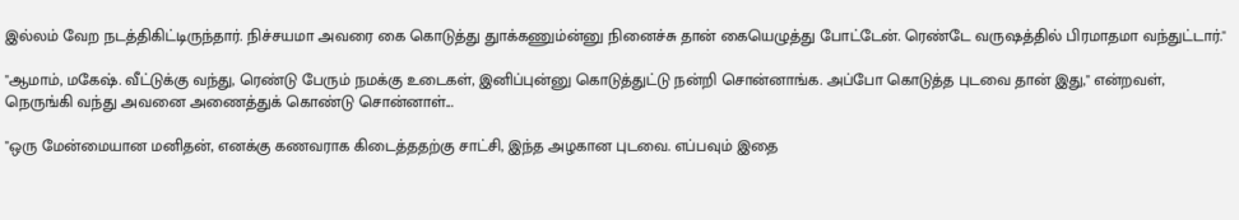இல்லம் வேற நடத்திகிட்டிருந்தார். நிச்சயமா அவரை கை கொடுத்து துாக்கணும்ன்னு நினைச்சு தான் கையெழுத்து போட்டேன். ரெண்டே வருஷத்தில் பிரமாதமா வந்துட்டார்.''

''ஆமாம், மகேஷ். வீட்டுக்கு வந்து, ரெண்டு பேரும் நமக்கு உடைகள், இனிப்புன்னு கொடுத்துட்டு நன்றி சொன்னாங்க. அப்போ கொடுத்த புடவை தான் இது,'' என்றவள், நெருங்கி வந்து அவனை அணைத்துக் கொண்டு சொன்னாள்...

''ஒரு மேன்மையான மனிதன், எனக்கு கணவராக கிடைத்ததற்கு சாட்சி, இந்த அழகான புடவை. எப்பவும் இதை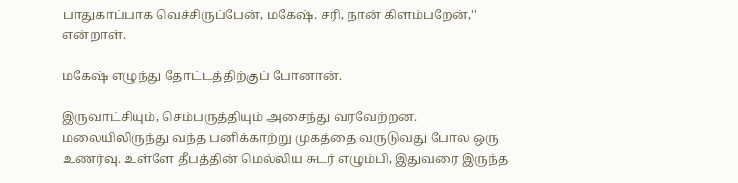பாதுகாப்பாக வெச்சிருப்பேன், மகேஷ். சரி, நான் கிளம்பறேன்,'' என்றாள்.

மகேஷ் எழுந்து தோட்டத்திற்குப் போனான்.

இருவாட்சியும், செம்பருத்தியும் அசைந்து வரவேற்றன. மலையிலிருந்து வந்த பனிக்காற்று முகத்தை வருடுவது போல ஒரு உணர்வு. உள்ளே தீபத்தின் மெல்லிய சுடர் எழும்பி, இதுவரை இருந்த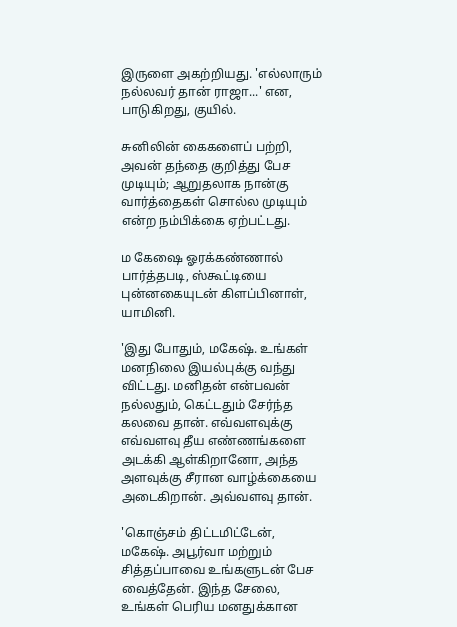இருளை அகற்றியது. 'எல்லாரும் நல்லவர் தான் ராஜா...' என, பாடுகிறது, குயில்.

சுனிலின் கைகளைப் பற்றி, அவன் தந்தை குறித்து பேச முடியும்; ஆறுதலாக நான்கு வார்த்தைகள் சொல்ல முடியும் என்ற நம்பிக்கை ஏற்பட்டது.

ம கேஷை ஓரக்கண்ணால் பார்த்தபடி, ஸ்கூட்டியை புன்னகையுடன் கிளப்பினாள், யாமினி.

'இது போதும், மகேஷ். உங்கள் மனநிலை இயல்புக்கு வந்து விட்டது. மனிதன் என்பவன் நல்லதும், கெட்டதும் சேர்ந்த கலவை தான். எவ்வளவுக்கு எவ்வளவு தீய எண்ணங்களை அடக்கி ஆள்கிறானோ, அந்த அளவுக்கு சீரான வாழ்க்கையை அடைகிறான். அவ்வளவு தான்.

'கொஞ்சம் திட்டமிட்டேன், மகேஷ். அபூர்வா மற்றும் சித்தப்பாவை உங்களுடன் பேச வைத்தேன். இந்த சேலை, உங்கள் பெரிய மனதுக்கான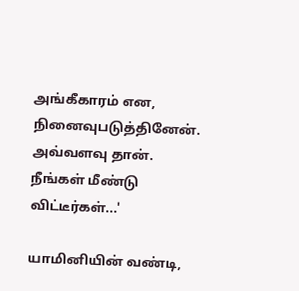அங்கீகாரம் என, நினைவுபடுத்தினேன். அவ்வளவு தான். நீங்கள் மீண்டு விட்டீர்கள்...'

யாமினியின் வண்டி,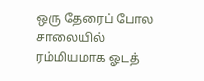ஒரு தேரைப் போல சாலையில் ரம்மியமாக ஓடத்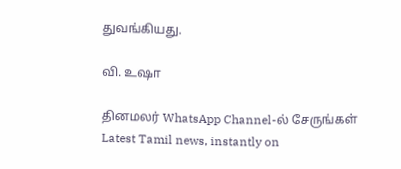துவங்கியது.

வி. உஷா

தினமலர் WhatsApp Channel-ல் சேருங்கள்
Latest Tamil news, instantly on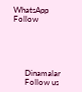WhatsApp
Follow





      Dinamalar
      Follow us